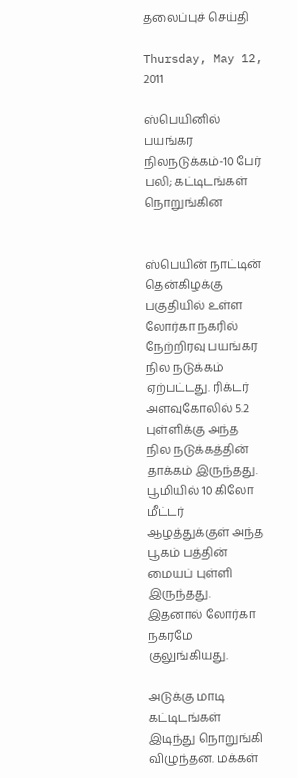தலைப்புச் செய்தி

Thursday, May 12, 2011

ஸ்பெயினில் பயங்கர நிலநடுக்கம்-10 பேர் பலி; கட்டிடங்கள் நொறுங்கின


ஸ்பெயின் நாட்டின் தென்கிழக்கு பகுதியில் உள்ள லோர்கா நகரில் நேற்றிரவு பயங்கர நில நடுக்கம் ஏற்பட்டது. ரிக்டர் அளவுகோலில் 5.2 புள்ளிக்கு அந்த நில நடுக்கத்தின் தாக்கம் இருந்தது.   பூமியில் 10 கிலோ மீட்டர் ஆழத்துக்குள் அந்த பூகம் பத்தின் மையப் புள்ளி இருந்தது. இதனால் லோர்கா நகரமே குலுங்கியது.

அடுக்கு மாடி கட்டிடங்கள் இடிந்து நொறுங்கி விழுந்தன. மக்கள்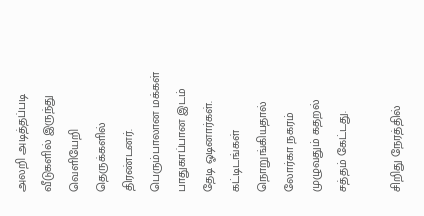அலறி அடித்தப்படி வீடுகளில் இருந்து வெளியேறி தெருக்களில் திரண்டனர். பெரும்பாலான மக்கள் பாதுகாப்பான இடம் தேடி ஓடினார்கள். கட்டிடங்கள் நொறுங்கியதால் லோர்கா நகரம் முழுவதும் கதறல் சத்தம் கேட்டது.

சிறிது நேரத்தில்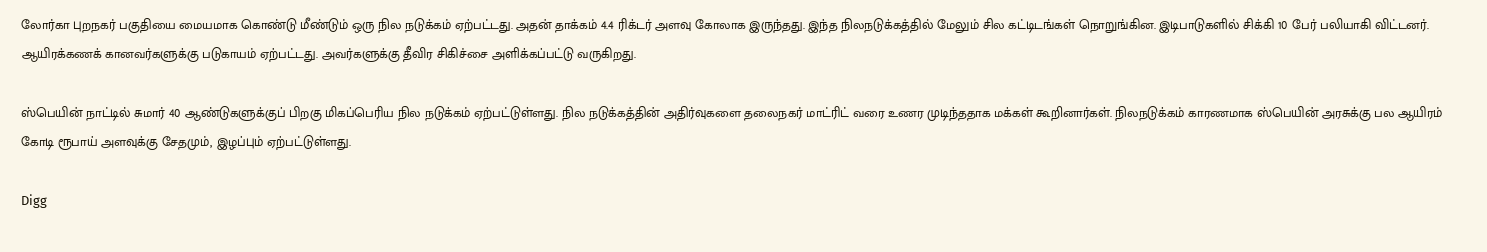லோர்கா புறநகர் பகுதியை மையமாக கொண்டு மீண்டும் ஒரு நில நடுக்கம் ஏற்பட்டது. அதன் தாக்கம் 4.4 ரிக்டர் அளவு கோலாக இருந்தது. இந்த நிலநடுக்கத்தில் மேலும் சில கட்டிடங்கள் நொறுங்கின. இடிபாடுகளில் சிக்கி 10 பேர் பலியாகி விட்டனர். ஆயிரக்கணக் கானவர்களுக்கு படுகாயம் ஏற்பட்டது. அவர்களுக்கு தீவிர சிகிச்சை அளிக்கப்பட்டு வருகிறது.

ஸ்பெயின் நாட்டில் சுமார் 40 ஆண்டுகளுக்குப் பிறகு மிகப்பெரிய நில நடுக்கம் ஏற்பட்டுள்ளது. நில நடுக்கத்தின் அதிர்வுகளை தலைநகர் மாட்ரிட் வரை உணர முடிந்ததாக மக்கள் கூறினார்கள். நிலநடுக்கம் காரணமாக ஸ்பெயின் அரசுக்கு பல ஆயிரம் கோடி ரூபாய் அளவுக்கு சேதமும், இழப்பும் ஏற்பட்டுள்ளது.

Digg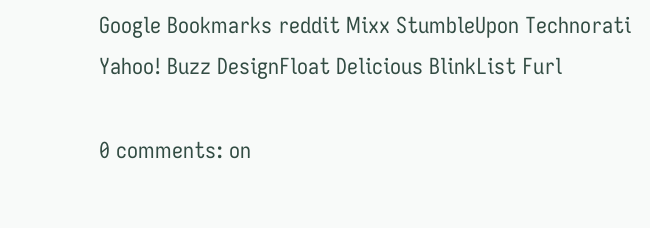Google Bookmarks reddit Mixx StumbleUpon Technorati Yahoo! Buzz DesignFloat Delicious BlinkList Furl

0 comments: on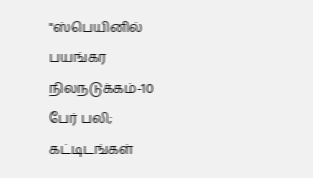"ஸ்பெயினில் பயங்கர நிலநடுக்கம்-10 பேர் பலி; கட்டிடங்கள்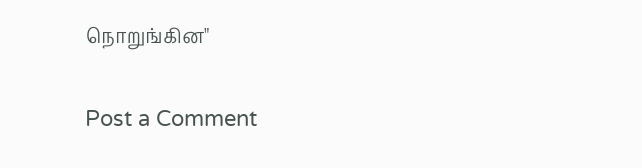நொறுங்கின"

Post a Comment